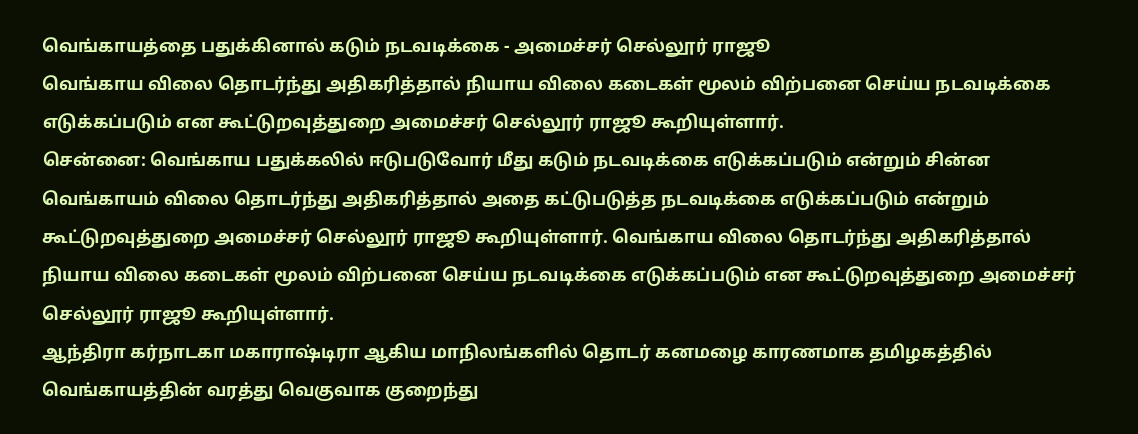வெங்காயத்தை பதுக்கினால் கடும் நடவடிக்கை - அமைச்சர் செல்லூர் ராஜூ
வெங்காய விலை தொடர்ந்து அதிகரித்தால் நியாய விலை கடைகள் மூலம் விற்பனை செய்ய நடவடிக்கை எடுக்கப்படும் என கூட்டுறவுத்துறை அமைச்சர் செல்லூர் ராஜூ கூறியுள்ளார்.
சென்னை: வெங்காய பதுக்கலில் ஈடுபடுவோர் மீது கடும் நடவடிக்கை எடுக்கப்படும் என்றும் சின்ன வெங்காயம் விலை தொடர்ந்து அதிகரித்தால் அதை கட்டுபடுத்த நடவடிக்கை எடுக்கப்படும் என்றும் கூட்டுறவுத்துறை அமைச்சர் செல்லூர் ராஜூ கூறியுள்ளார். வெங்காய விலை தொடர்ந்து அதிகரித்தால் நியாய விலை கடைகள் மூலம் விற்பனை செய்ய நடவடிக்கை எடுக்கப்படும் என கூட்டுறவுத்துறை அமைச்சர் செல்லூர் ராஜூ கூறியுள்ளார்.
ஆந்திரா கர்நாடகா மகாராஷ்டிரா ஆகிய மாநிலங்களில் தொடர் கனமழை காரணமாக தமிழகத்தில் வெங்காயத்தின் வரத்து வெகுவாக குறைந்து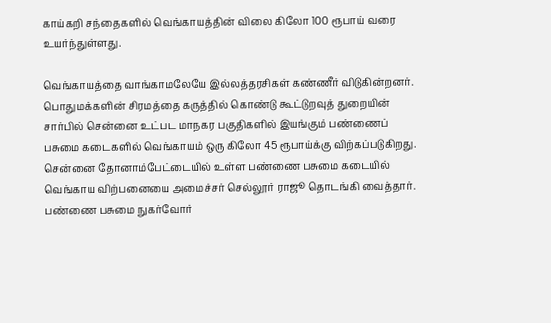காய்கறி சந்தைகளில் வெங்காயத்தின் விலை கிலோ 100 ரூபாய் வரை உயர்ந்துள்ளது.

வெங்காயத்தை வாங்காமலேயே இல்லத்தரசிகள் கண்ணீர் விடுகின்றனர். பொதுமக்களின் சிரமத்தை கருத்தில் கொண்டு கூட்டுறவுத் துறையின் சார்பில் சென்னை உட்பட மாநகர பகுதிகளில் இயங்கும் பண்ணைப் பசுமை கடைகளில் வெங்காயம் ஒரு கிலோ 45 ரூபாய்க்கு விற்கப்படுகிறது. சென்னை தோனாம்பேட்டையில் உள்ள பண்ணை பசுமை கடையில் வெங்காய விற்பனையை அமைச்சர் செல்லூர் ராஜூ தொடங்கி வைத்தார்.
பண்ணை பசுமை நுகர்வோர்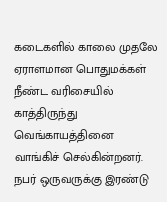கடைகளில் காலை முதலே ஏராளமான பொதுமக்கள் நீண்ட வரிசையில் காத்திருந்து வெங்காயத்தினை வாங்கிச் செல்கின்றனர். நபர் ஒருவருக்கு இரண்டு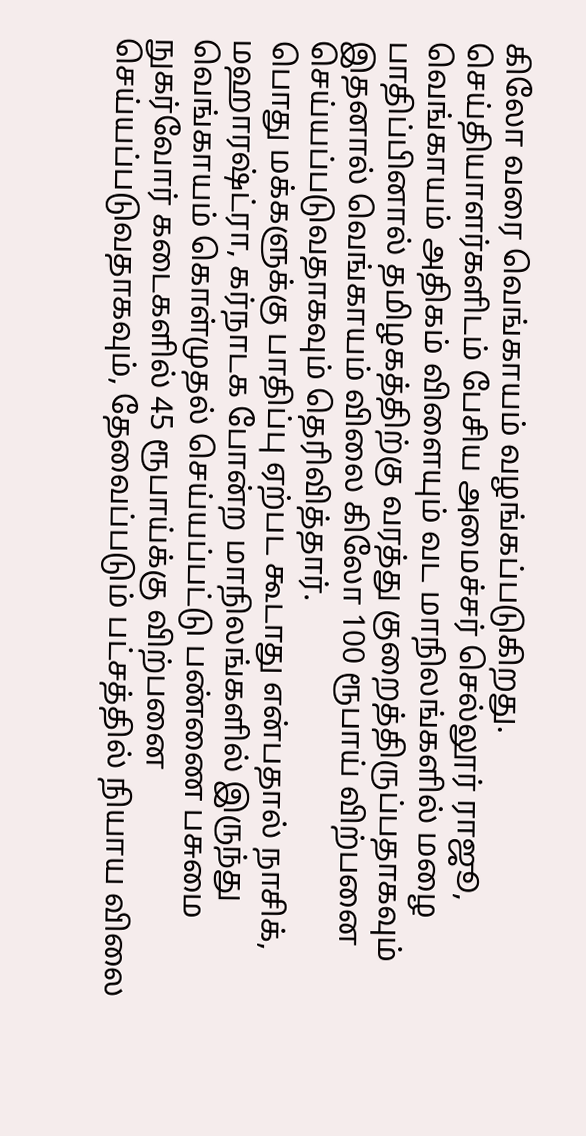கிலோ வரை வெங்காயம் வழங்கப்படுகிறது.
செய்தியாளர்களிடம் பேசிய அமைச்சர் செல்லூர் ராஜூ, வெங்காயம் அதிகம் விளையும் வட மாநிலங்களில் மழை பாதிப்பினால் தமிழகத்திற்கு வரத்து குறைத்திருப்பதாகவும் இதனால் வெங்காயம் விலை கிலோ 100 ரூபாய் விற்பனை செய்யப்படுவதாகவும் தெரிவித்தார்.
பொது மக்களுக்கு பாதிப்பு ஏற்பட கூடாது என்பதால் நாசிக், மஹாரஷ்ட்ரா, கர்நாடக போன்ற மாநிலங்களில் இருந்து வெங்காயம் கொள்முதல் செய்யப்பட்டு பண்ணை பசுமை நுகர்வோர் கடைகளில் 45 ரூபாய்க்கு விற்பனை செய்யப்படுவதாகவும், தேவைப்படும் பட்சத்தில் நியாய விலை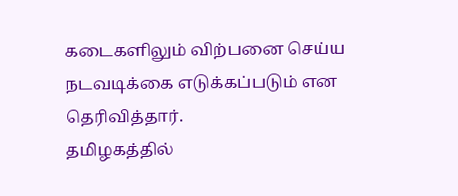கடைகளிலும் விற்பனை செய்ய நடவடிக்கை எடுக்கப்படும் என தெரிவித்தார்.
தமிழகத்தில்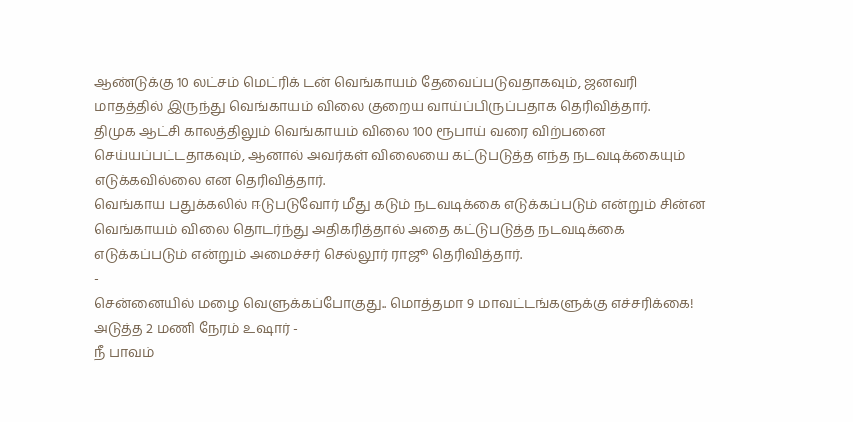ஆண்டுக்கு 10 லட்சம் மெட்ரிக் டன் வெங்காயம் தேவைப்படுவதாகவும், ஜனவரி மாதத்தில் இருந்து வெங்காயம் விலை குறைய வாய்ப்பிருப்பதாக தெரிவித்தார்.
திமுக ஆட்சி காலத்திலும் வெங்காயம் விலை 100 ரூபாய் வரை விற்பனை செய்யப்பட்டதாகவும், ஆனால் அவர்கள் விலையை கட்டுபடுத்த எந்த நடவடிக்கையும் எடுக்கவில்லை என தெரிவித்தார்.
வெங்காய பதுக்கலில் ஈடுபடுவோர் மீது கடும் நடவடிக்கை எடுக்கப்படும் என்றும் சின்ன வெங்காயம் விலை தொடர்ந்து அதிகரித்தால் அதை கட்டுபடுத்த நடவடிக்கை எடுக்கப்படும் என்றும் அமைச்சர் செல்லூர் ராஜூ தெரிவித்தார்.
-
சென்னையில் மழை வெளுக்கப்போகுது.. மொத்தமா 9 மாவட்டங்களுக்கு எச்சரிக்கை! அடுத்த 2 மணி நேரம் உஷார் -
நீ பாவம்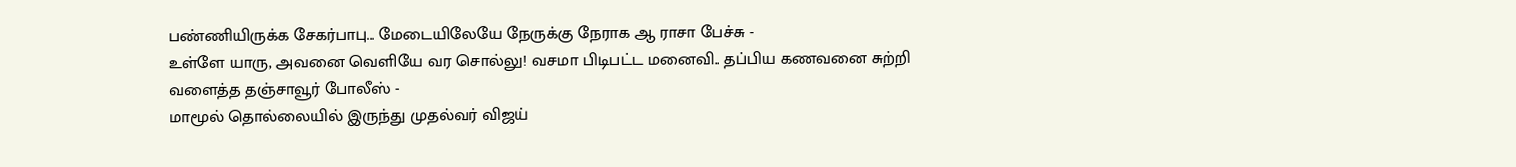பண்ணியிருக்க சேகர்பாபு... மேடையிலேயே நேருக்கு நேராக ஆ ராசா பேச்சு -
உள்ளே யாரு, அவனை வெளியே வர சொல்லு! வசமா பிடிபட்ட மனைவி.. தப்பிய கணவனை சுற்றி வளைத்த தஞ்சாவூர் போலீஸ் -
மாமூல் தொல்லையில் இருந்து முதல்வர் விஜய்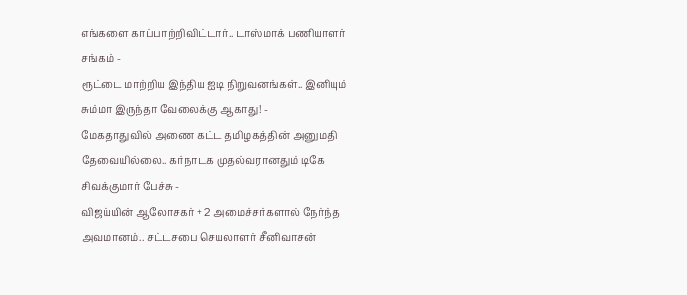எங்களை காப்பாற்றிவிட்டார்.. டாஸ்மாக் பணியாளர் சங்கம் -
ரூட்டை மாற்றிய இந்திய ஐடி நிறுவனங்கள்.. இனியும் சும்மா இருந்தா வேலைக்கு ஆகாது! -
மேகதாதுவில் அணை கட்ட தமிழகத்தின் அனுமதி தேவையில்லை.. கர்நாடக முதல்வரானதும் டிகே சிவக்குமார் பேச்சு -
விஜய்யின் ஆலோசகர் + 2 அமைச்சர்களால் நேர்ந்த அவமானம்.. சட்டசபை செயலாளர் சீனிவாசன்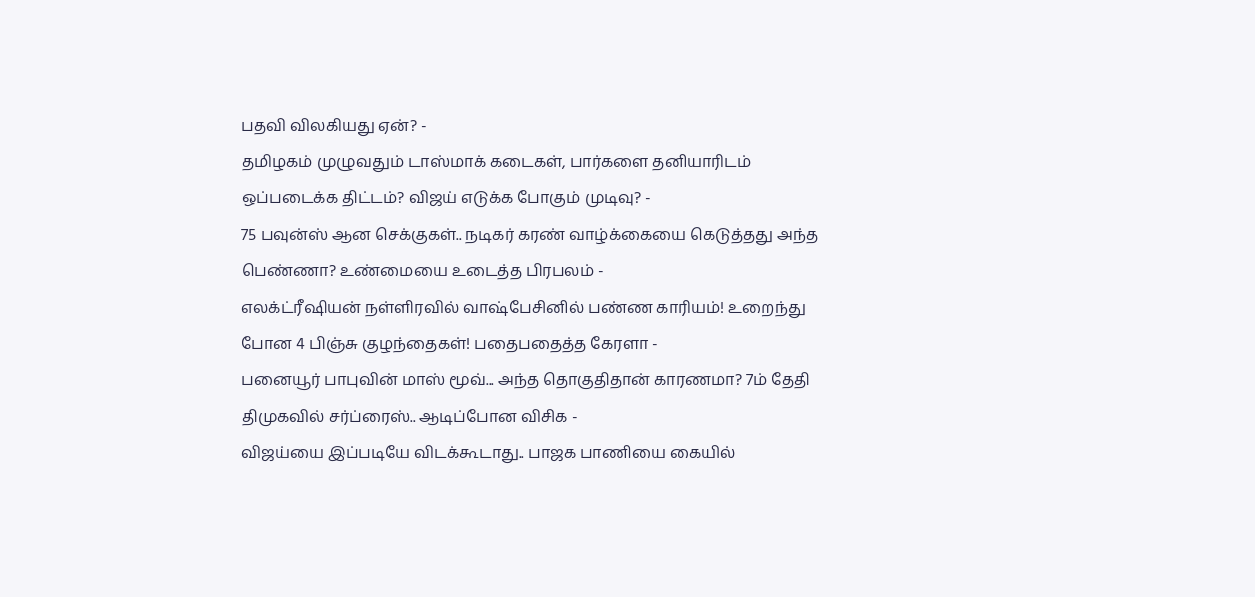பதவி விலகியது ஏன்? -
தமிழகம் முழுவதும் டாஸ்மாக் கடைகள், பார்களை தனியாரிடம் ஒப்படைக்க திட்டம்? விஜய் எடுக்க போகும் முடிவு? -
75 பவுன்ஸ் ஆன செக்குகள்.. நடிகர் கரண் வாழ்க்கையை கெடுத்தது அந்த பெண்ணா? உண்மையை உடைத்த பிரபலம் -
எலக்ட்ரீஷியன் நள்ளிரவில் வாஷ்பேசினில் பண்ண காரியம்! உறைந்து போன 4 பிஞ்சு குழந்தைகள்! பதைபதைத்த கேரளா -
பனையூர் பாபுவின் மாஸ் மூவ்... அந்த தொகுதிதான் காரணமா? 7ம் தேதி திமுகவில் சர்ப்ரைஸ்.. ஆடிப்போன விசிக -
விஜய்யை இப்படியே விடக்கூடாது.. பாஜக பாணியை கையில்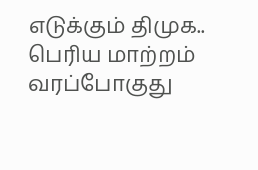எடுக்கும் திமுக.. பெரிய மாற்றம் வரப்போகுது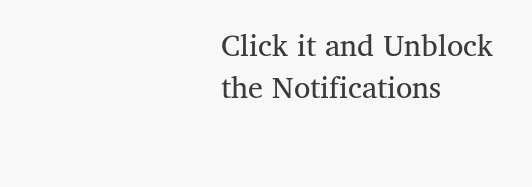Click it and Unblock the Notifications